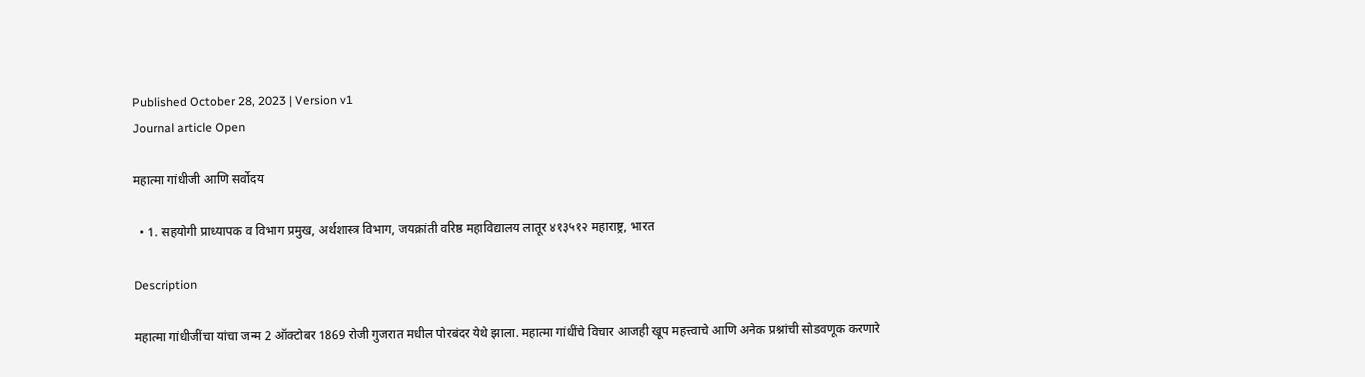Published October 28, 2023 | Version v1
Journal article Open

महात्मा गांधीजी आणि सर्वोदय

  • 1. सहयोगी प्राध्यापक व विभाग प्रमुख, अर्थशास्त्र विभाग, जयक्रांती वरिष्ठ महाविद्यालय लातूर ४१३५१२ महाराष्ट्र, भारत

Description

महात्मा गांधीजींचा यांचा जन्म 2 ऑक्टोबर 1869 रोजी गुजरात मधील पोरबंदर येथे झाला. महात्मा गांधींचे विचार आजही खूप महत्त्वाचे आणि अनेक प्रश्नांची सोडवणूक करणारे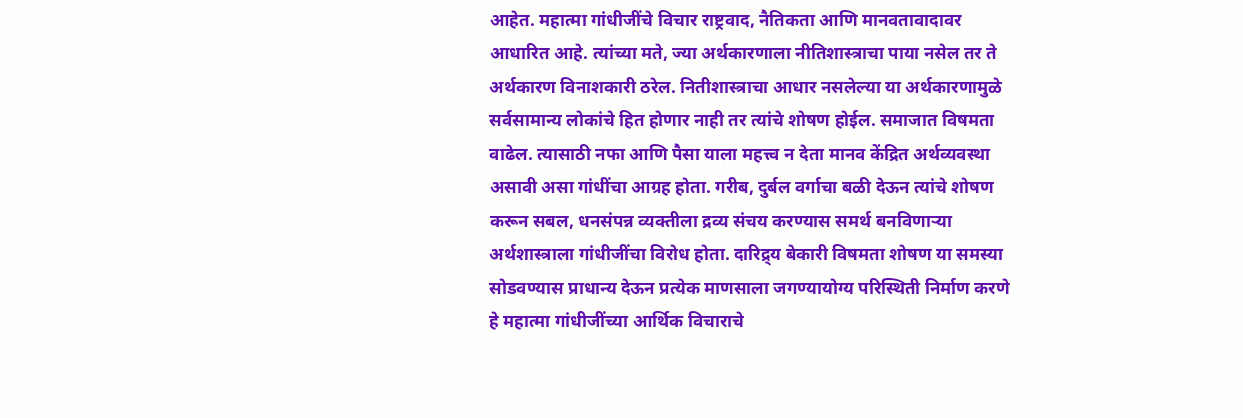आहेत. महात्मा गांधीजींचे विचार राष्ट्रवाद, नैतिकता आणि मानवतावादावर आधारित आहे. त्यांच्या मते, ज्या अर्थकारणाला नीतिशास्त्राचा पाया नसेल तर ते अर्थकारण विनाशकारी ठरेल. नितीशास्त्राचा आधार नसलेल्या या अर्थकारणामुळे सर्वसामान्य लोकांचे हित होणार नाही तर त्यांचे शोषण होईल. समाजात विषमता वाढेल. त्यासाठी नफा आणि पैसा याला महत्त्व न देता मानव केंद्रित अर्थव्यवस्था असावी असा गांधींचा आग्रह होता. गरीब, दुर्बल वर्गाचा बळी देऊन त्यांचे शोषण करून सबल, धनसंपन्न व्यक्तीला द्रव्य संचय करण्यास समर्थ बनविणाऱ्या अर्थशास्त्राला गांधीजींचा विरोध होता. दारिद्र्य बेकारी विषमता शोषण या समस्या सोडवण्यास प्राधान्य देऊन प्रत्येक माणसाला जगण्यायोग्य परिस्थिती निर्माण करणे हे महात्मा गांधीजींच्या आर्थिक विचाराचे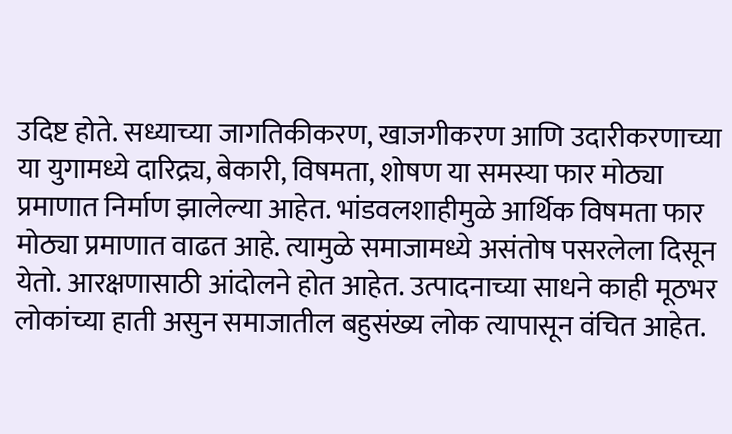उदिष्ट होते. सध्याच्या जागतिकीकरण, खाजगीकरण आणि उदारीकरणाच्या या युगामध्ये दारिद्र्य, बेकारी, विषमता, शोषण या समस्या फार मोठ्या प्रमाणात निर्माण झालेल्या आहेत. भांडवलशाहीमुळे आर्थिक विषमता फार मोठ्या प्रमाणात वाढत आहे. त्यामुळे समाजामध्ये असंतोष पसरलेला दिसून येतो. आरक्षणासाठी आंदोलने होत आहेत. उत्पादनाच्या साधने काही मूठभर लोकांच्या हाती असुन समाजातील बहुसंख्य लोक त्यापासून वंचित आहेत.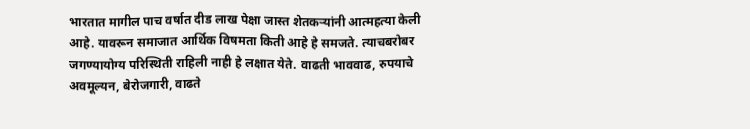भारतात मागील पाच वर्षात दीड लाख पेक्षा जास्त शेतकऱ्यांनी आत्महत्या केली आहे. यावरून समाजात आर्थिक विषमता किती आहे हे समजते. त्याचबरोबर जगण्यायोग्य परिस्थिती राहिली नाही हे लक्षात येते. वाढती भाववाढ, रुपयाचे अवमूल्यन, बेरोजगारी, वाढते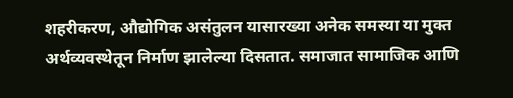शहरीकरण, औद्योगिक असंतुलन यासारख्या अनेक समस्या या मुक्त अर्थव्यवस्थेतून निर्माण झालेल्या दिसतात. समाजात सामाजिक आणि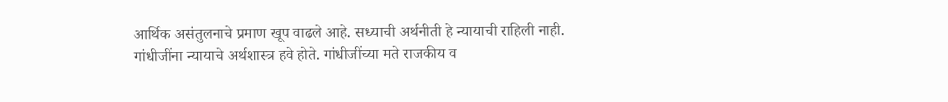आर्थिक असंतुलनाचे प्रमाण खूप वाढले आहे. सध्याची अर्थनीती हे न्यायाची राहिली नाही. गांधीजींना न्यायाचे अर्थशास्त्र हवे होते. गांधीजींच्या मते राजकीय व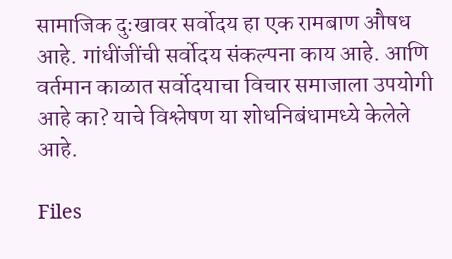सामाजिक दुःखावर सर्वोदय हा एक रामबाण औषध आहे. गांधींजींची सर्वोदय संकल्पना काय आहे. आणि वर्तमान काळात सर्वोदयाचा विचार समाजाला उपयोगी आहे का? याचे विश्लेषण या शोधनिबंधामध्ये केलेले आहे.

Files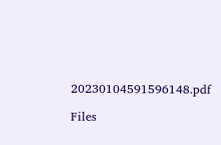20230104591596148.pdf

Files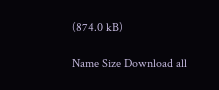(874.0 kB)

Name Size Download all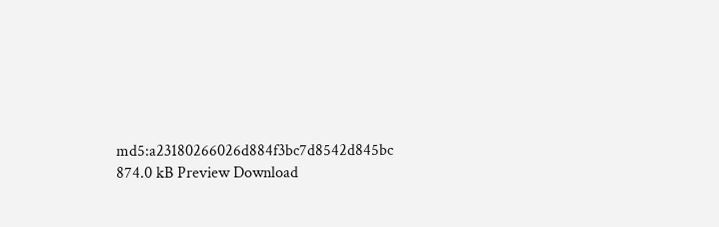md5:a23180266026d884f3bc7d8542d845bc
874.0 kB Preview Download